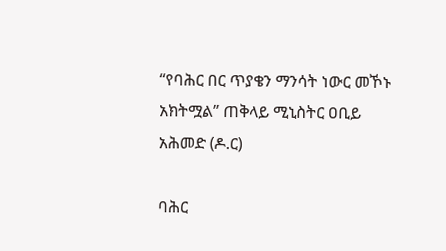“የባሕር በር ጥያቄን ማንሳት ነውር መኾኑ አክትሟል” ጠቅላይ ሚኒስትር ዐቢይ አሕመድ (ዶ.ር)

ባሕር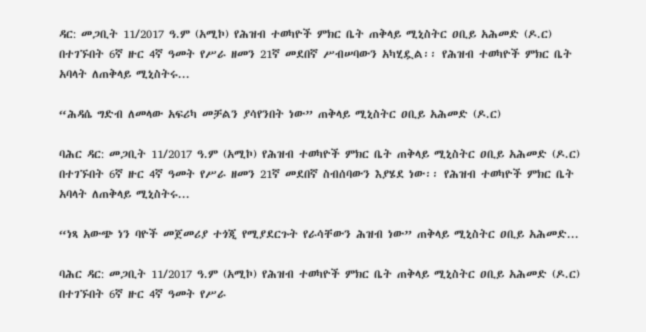ዳር: መጋቢት 11/2017 ዓ.ም (አሚኮ) የሕዝብ ተወካዮች ምክር ቤት ጠቅላይ ሚኒስትር ዐቢይ አሕመድ (ዶ.ር) በተገኙበት 6ኛ ዙር 4ኛ ዓመት የሥራ ዘመን 21ኛ መደበኛ ሥብሠባውን አካሂዷል፡፡ የሕዝብ ተወካዮች ምክር ቤት አባላት ለጠቅላይ ሚኒስትሩ...

“ሕዳሴ ግድብ ለመላው አፍሪካ መቻልን ያሳየንበት ነው” ጠቅላይ ሚኒስትር ዐቢይ አሕመድ (ዶ.ር)

ባሕር ዳር: መጋቢት 11/2017 ዓ.ም (አሚኮ) የሕዝብ ተወካዮች ምክር ቤት ጠቅላይ ሚኒስትር ዐቢይ አሕመድ (ዶ.ር) በተገኙበት 6ኛ ዙር 4ኛ ዓመት የሥራ ዘመን 21ኛ መደበኛ ስብሰባውን እያሄደ ነው፡፡ የሕዝብ ተወካዮች ምክር ቤት አባላት ለጠቅላይ ሚኒስትሩ...

“ነጻ አውጭ ነን ባዮች መጀመሪያ ተጎጂ የሚያደርጉት የራሳቸውን ሕዝብ ነው” ጠቅላይ ሚኒስትር ዐቢይ አሕመድ...

ባሕር ዳር: መጋቢት 11/2017 ዓ.ም (አሚኮ) የሕዝብ ተወካዮች ምክር ቤት ጠቅላይ ሚኒስትር ዐቢይ አሕመድ (ዶ.ር) በተገኙበት 6ኛ ዙር 4ኛ ዓመት የሥራ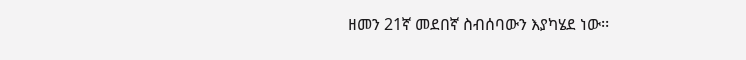ዘመን 21ኛ መደበኛ ስብሰባውን እያካሄደ ነው፡፡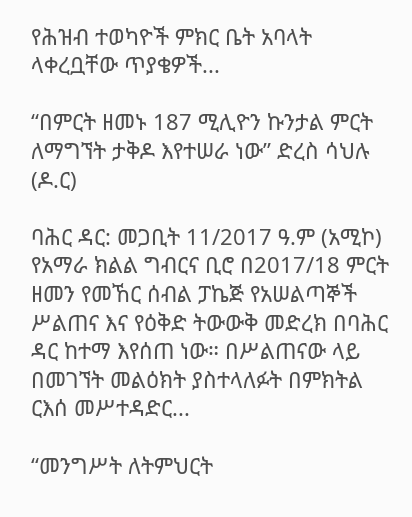የሕዝብ ተወካዮች ምክር ቤት አባላት ላቀረቧቸው ጥያቄዎች...

“በምርት ዘመኑ 187 ሚሊዮን ኩንታል ምርት ለማግኘት ታቅዶ እየተሠራ ነው” ድረስ ሳህሉ (ዶ.ር)

ባሕር ዳር: መጋቢት 11/2017 ዓ.ም (አሚኮ) የአማራ ክልል ግብርና ቢሮ በ2017/18 ምርት ዘመን የመኸር ሰብል ፓኬጅ የአሠልጣኞች ሥልጠና እና የዕቅድ ትውውቅ መድረክ በባሕር ዳር ከተማ እየሰጠ ነው። በሥልጠናው ላይ በመገኘት መልዕክት ያስተላለፉት በምክትል ርእሰ መሥተዳድር...

“መንግሥት ለትምህርት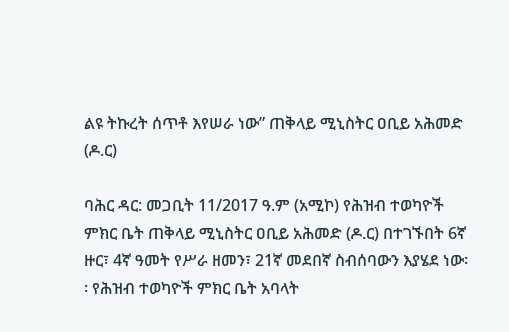ልዩ ትኩረት ሰጥቶ እየሠራ ነው” ጠቅላይ ሚኒስትር ዐቢይ አሕመድ (ዶ.ር)

ባሕር ዳር: መጋቢት 11/2017 ዓ.ም (አሚኮ) የሕዝብ ተወካዮች ምክር ቤት ጠቅላይ ሚኒስትር ዐቢይ አሕመድ (ዶ.ር) በተገኙበት 6ኛ ዙር፣ 4ኛ ዓመት የሥራ ዘመን፣ 21ኛ መደበኛ ስብሰባውን እያሄደ ነው፡፡ የሕዝብ ተወካዮች ምክር ቤት አባላት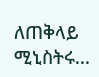ለጠቅላይ ሚኒስትሩ...